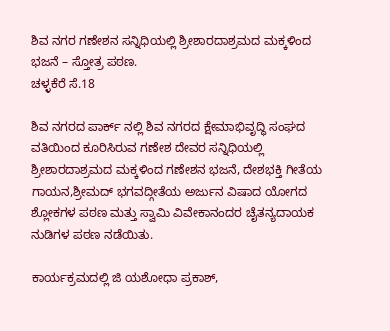ಶಿವ ನಗರ ಗಣೇಶನ ಸನ್ನಿಧಿಯಲ್ಲಿ ಶ್ರೀಶಾರದಾಶ್ರಮದ ಮಕ್ಕಳಿಂದ ಭಜನೆ – ಸ್ತೋತ್ರ ಪಠಣ.
ಚಳ್ಳಕೆರೆ ಸೆ.18

ಶಿವ ನಗರದ ಪಾರ್ಕ್ ನಲ್ಲಿ ಶಿವ ನಗರದ ಕ್ಷೇಮಾಭಿವೃದ್ಧಿ ಸಂಘದ ವತಿಯಿಂದ ಕೂರಿಸಿರುವ ಗಣೇಶ ದೇವರ ಸನ್ನಿಧಿಯಲ್ಲಿ ಶ್ರೀಶಾರದಾಶ್ರಮದ ಮಕ್ಕಳಿಂದ ಗಣೇಶನ ಭಜನೆ, ದೇಶಭಕ್ತಿ ಗೀತೆಯ ಗಾಯನ,ಶ್ರೀಮದ್ ಭಗವದ್ಗೀತೆಯ ಅರ್ಜುನ ವಿಷಾದ ಯೋಗದ ಶ್ಲೋಕಗಳ ಪಠಣ ಮತ್ತು ಸ್ವಾಮಿ ವಿವೇಕಾನಂದರ ಚೈತನ್ಯದಾಯಕ ನುಡಿಗಳ ಪಠಣ ನಡೆಯಿತು.

ಕಾರ್ಯಕ್ರಮದಲ್ಲಿ ಜಿ ಯಶೋಧಾ ಪ್ರಕಾಶ್,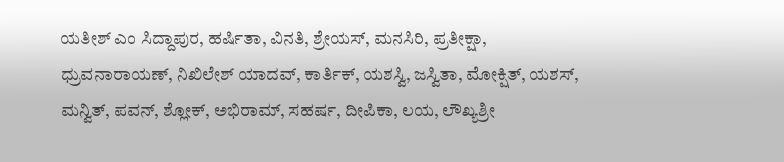ಯತೀಶ್ ಎಂ ಸಿದ್ದಾಪುರ, ಹರ್ಷಿತಾ, ವಿನತಿ, ಶ್ರೇಯಸ್, ಮನಸಿರಿ, ಪ್ರತೀಕ್ಷಾ, ಧ್ರುವನಾರಾಯಣ್, ನಿಖಿಲೇಶ್ ಯಾದವ್, ಕಾರ್ತಿಕ್, ಯಶಸ್ವಿ, ಜಸ್ವಿತಾ, ಮೋಕ್ಷಿತ್, ಯಶಸ್, ಮನ್ವಿತ್, ಪವನ್, ಶ್ಲೋಕ್, ಅಭಿರಾಮ್, ಸಹರ್ಷ, ದೀಪಿಕಾ, ಲಯ, ಲೌಖ್ಯಶ್ರೀ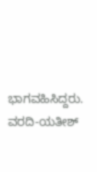ಭಾಗವಹಿಸಿದ್ದರು.
ವರದಿ-ಯತೀಶ್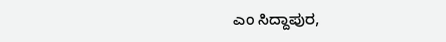ಎಂ ಸಿದ್ದಾಪುರ,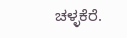ಚಳ್ಳಕೆರೆ.